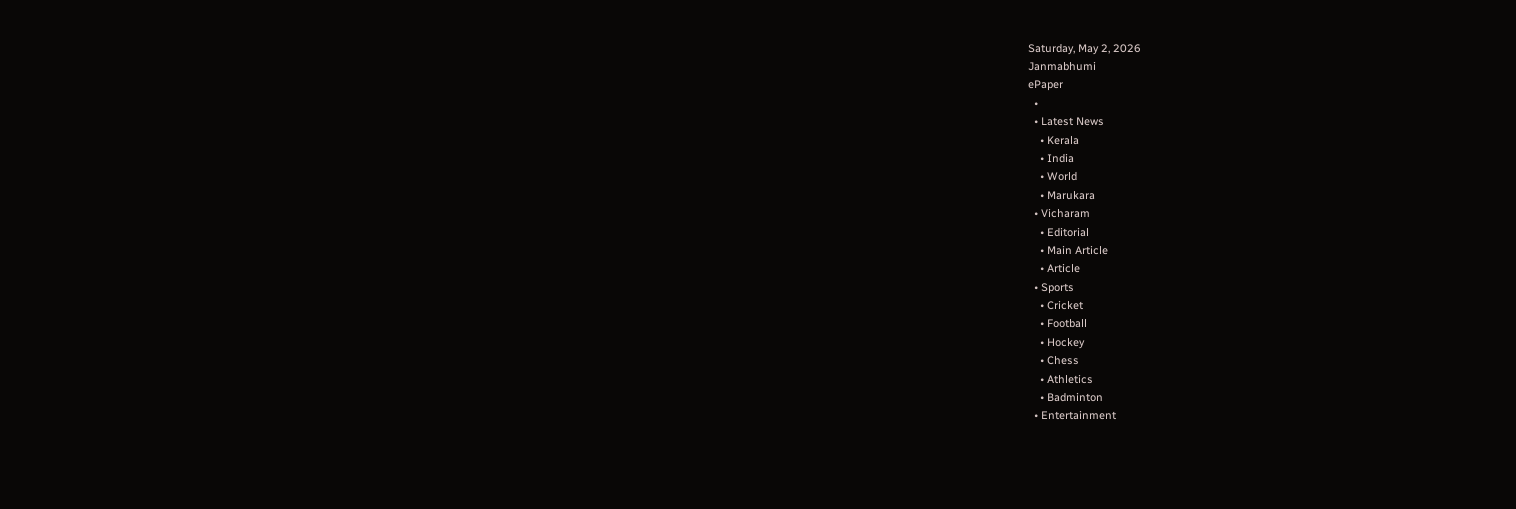Saturday, May 2, 2026
Janmabhumi
ePaper
  •
  • Latest News
    • Kerala
    • India
    • World
    • Marukara
  • Vicharam
    • Editorial
    • Main Article
    • Article
  • Sports
    • Cricket
    • Football
    • Hockey
    • Chess
    • Athletics
    • Badminton
  • Entertainment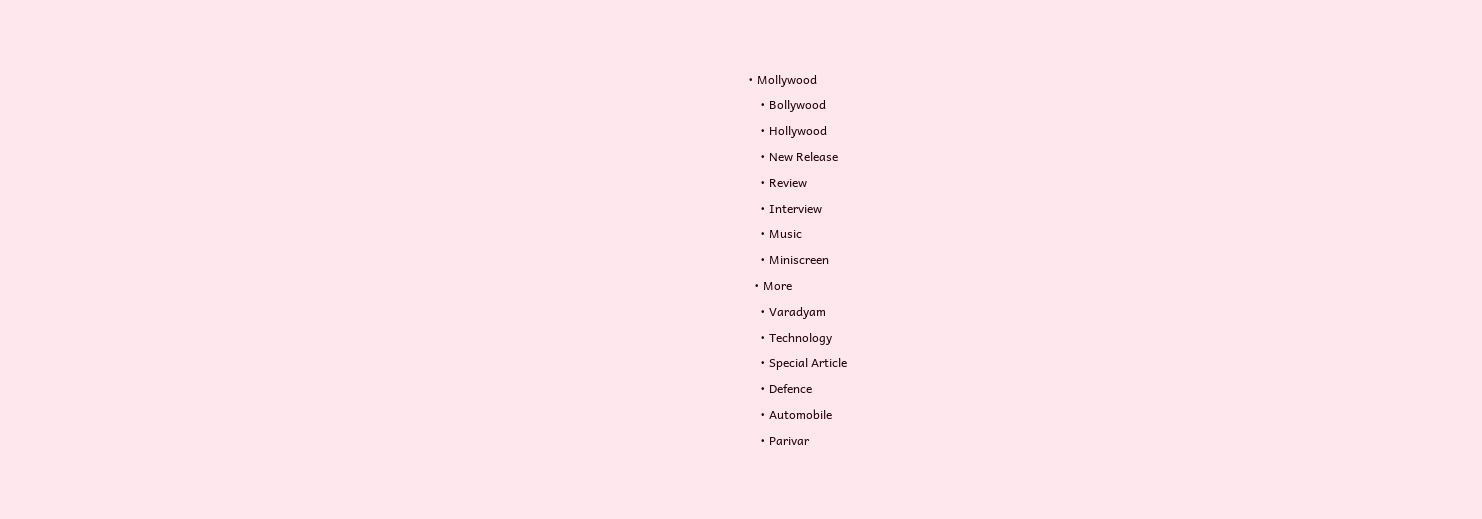• Mollywood
    • Bollywood
    • Hollywood
    • New Release
    • Review
    • Interview
    • Music
    • Miniscreen
  • More
    • Varadyam
    • Technology
    • Special Article
    • Defence
    • Automobile
    • Parivar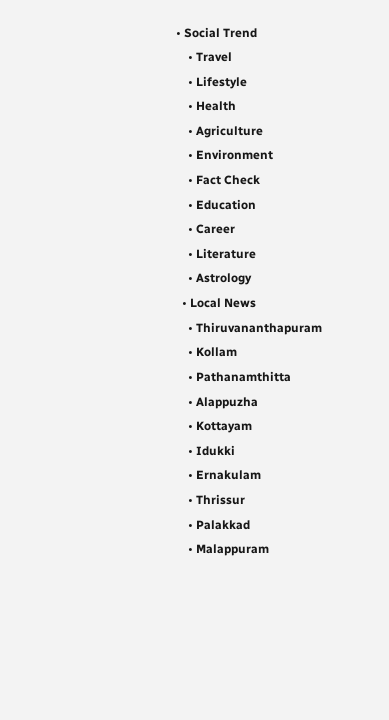• Social Trend
    • Travel
    • Lifestyle
    • Health
    • Agriculture
    • Environment
    • Fact Check
    • Education
    • Career
    • Literature
    • Astrology
  • Local News
    • Thiruvananthapuram
    • Kollam
    • Pathanamthitta
    • Alappuzha
    • Kottayam
    • Idukki
    • Ernakulam
    • Thrissur
    • Palakkad
    • Malappuram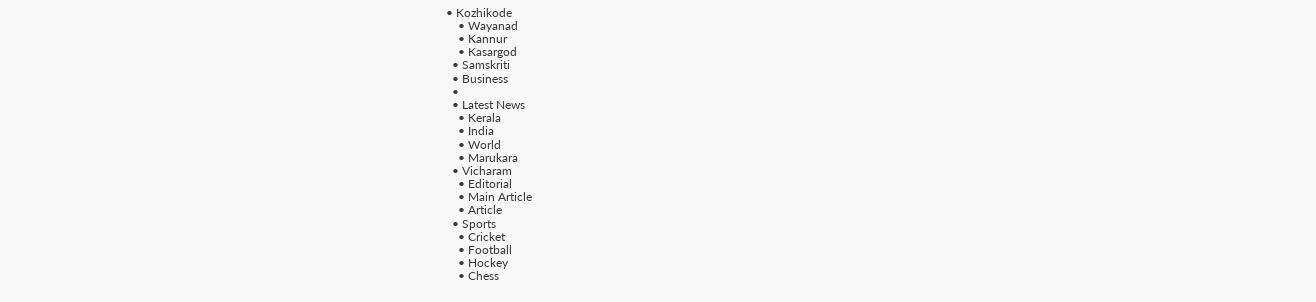• Kozhikode
    • Wayanad
    • Kannur
    • Kasargod
  • Samskriti
  • Business
  •
  • Latest News
    • Kerala
    • India
    • World
    • Marukara
  • Vicharam
    • Editorial
    • Main Article
    • Article
  • Sports
    • Cricket
    • Football
    • Hockey
    • Chess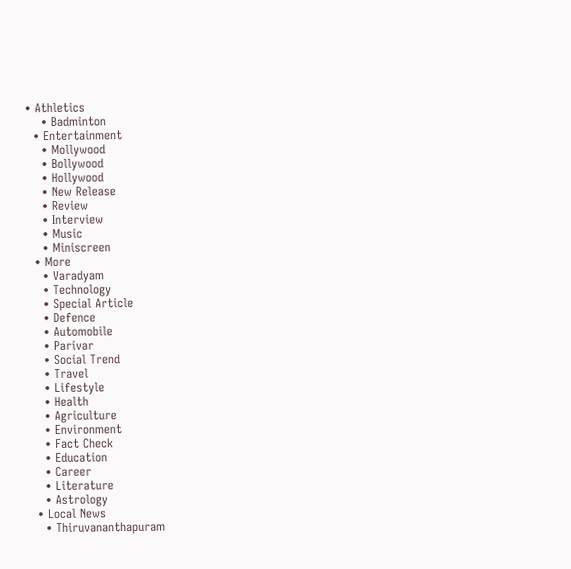• Athletics
    • Badminton
  • Entertainment
    • Mollywood
    • Bollywood
    • Hollywood
    • New Release
    • Review
    • Interview
    • Music
    • Miniscreen
  • More
    • Varadyam
    • Technology
    • Special Article
    • Defence
    • Automobile
    • Parivar
    • Social Trend
    • Travel
    • Lifestyle
    • Health
    • Agriculture
    • Environment
    • Fact Check
    • Education
    • Career
    • Literature
    • Astrology
  • Local News
    • Thiruvananthapuram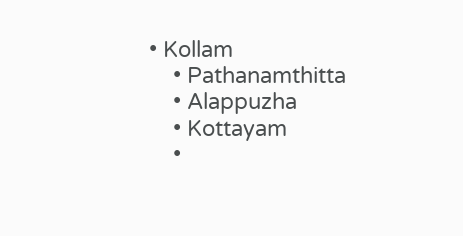• Kollam
    • Pathanamthitta
    • Alappuzha
    • Kottayam
    •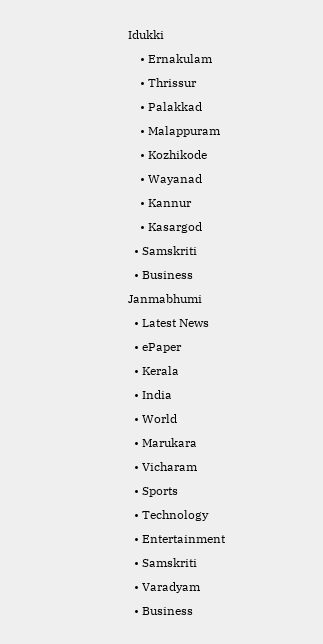Idukki
    • Ernakulam
    • Thrissur
    • Palakkad
    • Malappuram
    • Kozhikode
    • Wayanad
    • Kannur
    • Kasargod
  • Samskriti
  • Business
Janmabhumi
  • Latest News
  • ePaper
  • Kerala
  • India
  • World
  • Marukara
  • Vicharam
  • Sports
  • Technology
  • Entertainment
  • Samskriti
  • Varadyam
  • Business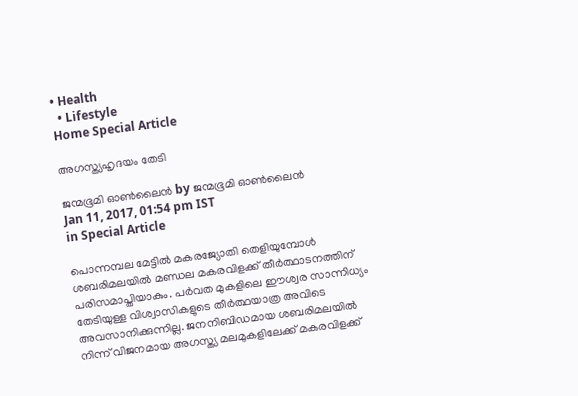• Health
  • Lifestyle
Home Special Article

അഗസ്ത്യഹൃദയം തേടി

ജന്മഭൂമി ഓണ്‍ലൈന്‍ by ജന്മഭൂമി ഓണ്‍ലൈന്‍
Jan 11, 2017, 01:54 pm IST
in Special Article

പൊന്നമ്പല മേട്ടില്‍ മകരജ്യോതി തെളിയുമ്പോള്‍ ശബരിമലയില്‍ മണ്ഡല മകരവിളക്ക് തീര്‍ത്ഥാടനത്തിന് പരിസമാപ്തിയാകും. പര്‍വത മുകളിലെ ഈശ്വര സാന്നിധ്യം തേടിയുള്ള വിശ്വാസികളുടെ തീര്‍ത്ഥയാത്ര അവിടെ അവസാനിക്കുന്നില്ല. ജനനിബിഡമായ ശബരിമലയില്‍ നിന്ന് വിജനമായ അഗസ്ത്യ മലമുകളിലേക്ക് മകരവിളക്ക്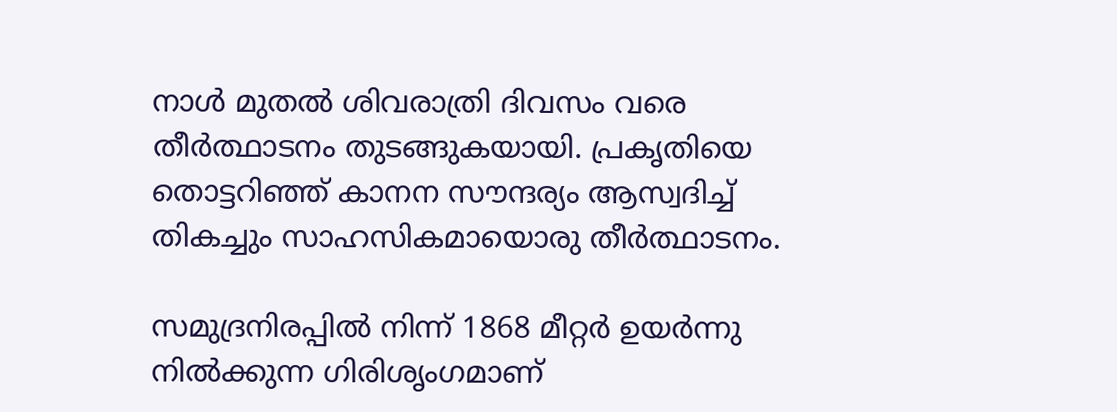നാള്‍ മുതല്‍ ശിവരാത്രി ദിവസം വരെ തീര്‍ത്ഥാടനം തുടങ്ങുകയായി. പ്രകൃതിയെ തൊട്ടറിഞ്ഞ് കാനന സൗന്ദര്യം ആസ്വദിച്ച് തികച്ചും സാഹസികമായൊരു തീര്‍ത്ഥാടനം.

സമുദ്രനിരപ്പില്‍ നിന്ന് 1868 മീറ്റര്‍ ഉയര്‍ന്നു നില്‍ക്കുന്ന ഗിരിശൃംഗമാണ്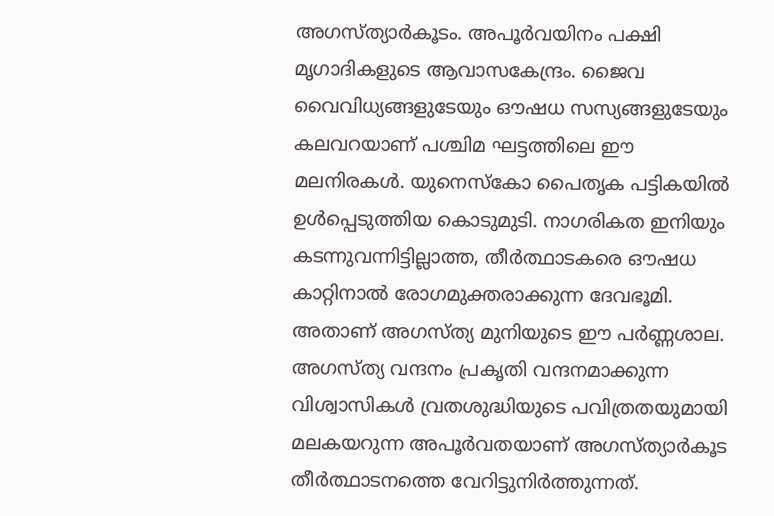അഗസ്ത്യാര്‍കൂടം. അപൂര്‍വയിനം പക്ഷി മൃഗാദികളുടെ ആവാസകേന്ദ്രം. ജൈവ വൈവിധ്യങ്ങളുടേയും ഔഷധ സസ്യങ്ങളുടേയും കലവറയാണ് പശ്ചിമ ഘട്ടത്തിലെ ഈ മലനിരകള്‍. യുനെസ്‌കോ പൈതൃക പട്ടികയില്‍ ഉള്‍പ്പെടുത്തിയ കൊടുമുടി. നാഗരികത ഇനിയും കടന്നുവന്നിട്ടില്ലാത്ത, തീര്‍ത്ഥാടകരെ ഔഷധ കാറ്റിനാല്‍ രോഗമുക്തരാക്കുന്ന ദേവഭൂമി. അതാണ് അഗസ്ത്യ മുനിയുടെ ഈ പര്‍ണ്ണശാല. അഗസ്ത്യ വന്ദനം പ്രകൃതി വന്ദനമാക്കുന്ന വിശ്വാസികള്‍ വ്രതശുദ്ധിയുടെ പവിത്രതയുമായി മലകയറുന്ന അപൂര്‍വതയാണ് അഗസ്ത്യാര്‍കൂട തീര്‍ത്ഥാടനത്തെ വേറിട്ടുനിര്‍ത്തുന്നത്.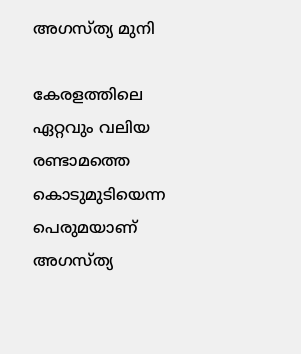അഗസ്ത്യ മുനി

കേരളത്തിലെ ഏറ്റവും വലിയ രണ്ടാമത്തെ കൊടുമുടിയെന്ന പെരുമയാണ് അഗസ്ത്യ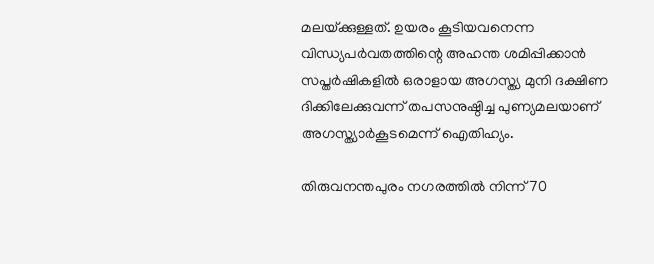മലയ്‌ക്കുള്ളത്. ഉയരം കൂടിയവനെന്ന വിന്ധ്യപര്‍വതത്തിന്റെ അഹന്ത ശമിപ്പിക്കാന്‍ സപ്തര്‍ഷികളില്‍ ഒരാളായ അഗസ്ത്യ മുനി ദക്ഷിണ ദിക്കിലേക്കുവന്ന് തപസനുഷ്ഠിച്ച പുണ്യമലയാണ് അഗസ്ത്യാര്‍കൂടമെന്ന് ഐതിഹ്യം.

തിരുവനന്തപുരം നഗരത്തില്‍ നിന്ന് 70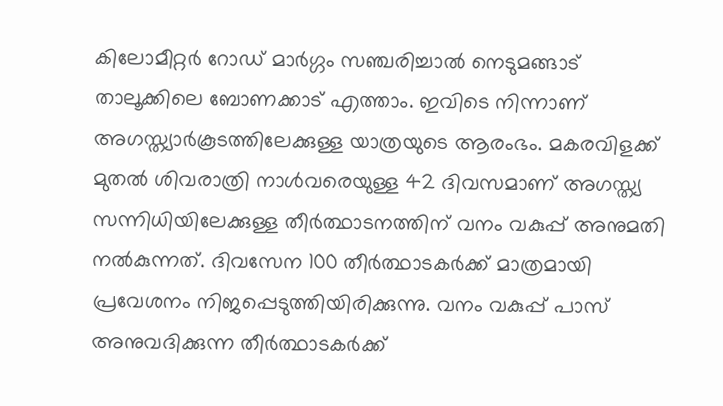കിലോമീറ്റര്‍ റോഡ് മാര്‍ഗ്ഗം സഞ്ചരിച്ചാല്‍ നെടുമങ്ങാട് താലൂക്കിലെ ബോണക്കാട് എത്താം. ഇവിടെ നിന്നാണ് അഗസ്ത്യാര്‍കൂടത്തിലേക്കുള്ള യാത്രയുടെ ആരംഭം. മകരവിളക്ക് മുതല്‍ ശിവരാത്രി നാള്‍വരെയുള്ള 42 ദിവസമാണ് അഗസ്ത്യ സന്നിധിയിലേക്കുള്ള തീര്‍ത്ഥാടനത്തിന് വനം വകുപ്പ് അനുമതി നല്‍കുന്നത്. ദിവസേന 100 തീര്‍ത്ഥാടകര്‍ക്ക് മാത്രമായി പ്രവേശനം നിജപ്പെടുത്തിയിരിക്കുന്നു. വനം വകുപ്പ് പാസ് അനുവദിക്കുന്ന തീര്‍ത്ഥാടകര്‍ക്ക്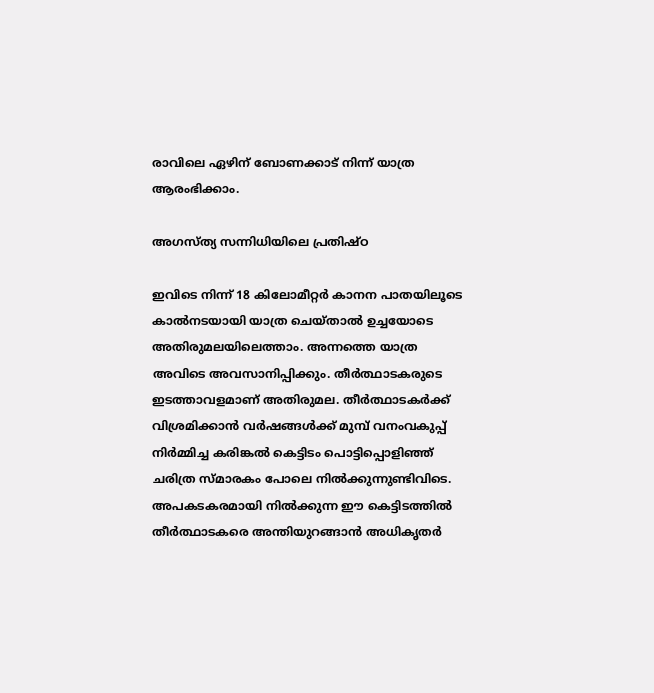രാവിലെ ഏഴിന് ബോണക്കാട് നിന്ന് യാത്ര ആരംഭിക്കാം.

അഗസ്ത്യ സന്നിധിയിലെ പ്രതിഷ്ഠ

ഇവിടെ നിന്ന് 18 കിലോമീറ്റര്‍ കാനന പാതയിലൂടെ കാല്‍നടയായി യാത്ര ചെയ്താല്‍ ഉച്ചയോടെ അതിരുമലയിലെത്താം. അന്നത്തെ യാത്ര അവിടെ അവസാനിപ്പിക്കും. തീര്‍ത്ഥാടകരുടെ ഇടത്താവളമാണ് അതിരുമല. തീര്‍ത്ഥാടകര്‍ക്ക് വിശ്രമിക്കാന്‍ വര്‍ഷങ്ങള്‍ക്ക് മുമ്പ് വനംവകുപ്പ് നിര്‍മ്മിച്ച കരിങ്കല്‍ കെട്ടിടം പൊട്ടിപ്പൊളിഞ്ഞ് ചരിത്ര സ്മാരകം പോലെ നില്‍ക്കുന്നുണ്ടിവിടെ. അപകടകരമായി നില്‍ക്കുന്ന ഈ കെട്ടിടത്തില്‍ തീര്‍ത്ഥാടകരെ അന്തിയുറങ്ങാന്‍ അധികൃതര്‍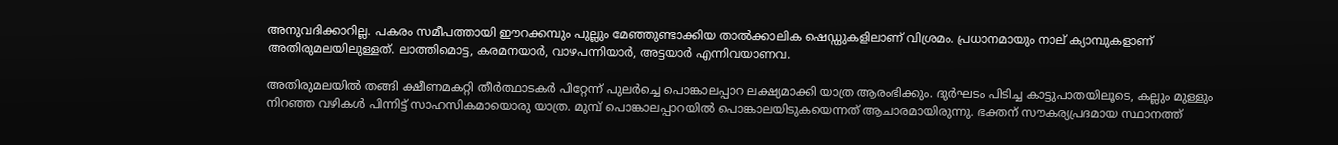അനുവദിക്കാറില്ല. പകരം സമീപത്തായി ഈറക്കമ്പും പുല്ലും മേഞ്ഞുണ്ടാക്കിയ താല്‍ക്കാലിക ഷെഡ്ഡുകളിലാണ് വിശ്രമം. പ്രധാനമായും നാല് ക്യാമ്പുകളാണ് അതിരുമലയിലുള്ളത്. ലാത്തിമൊട്ട, കരമനയാര്‍, വാഴപന്നിയാര്‍, അട്ടയാര്‍ എന്നിവയാണവ.

അതിരുമലയില്‍ തങ്ങി ക്ഷീണമകറ്റി തീര്‍ത്ഥാടകര്‍ പിറ്റേന്ന് പുലര്‍ച്ചെ പൊങ്കാലപ്പാറ ലക്ഷ്യമാക്കി യാത്ര ആരംഭിക്കും. ദുര്‍ഘടം പിടിച്ച കാട്ടുപാതയിലൂടെ, കല്ലും മുള്ളും നിറഞ്ഞ വഴികള്‍ പിന്നിട്ട് സാഹസികമായൊരു യാത്ര. മുമ്പ് പൊങ്കാലപ്പാറയില്‍ പൊങ്കാലയിടുകയെന്നത് ആചാരമായിരുന്നു. ഭക്തന് സൗകര്യപ്രദമായ സ്ഥാനത്ത്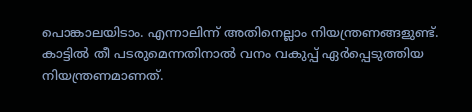പൊങ്കാലയിടാം. എന്നാലിന്ന് അതിനെല്ലാം നിയന്ത്രണങ്ങളുണ്ട്. കാട്ടില്‍ തീ പടരുമെന്നതിനാല്‍ വനം വകുപ്പ് ഏര്‍പ്പെടുത്തിയ നിയന്ത്രണമാണത്.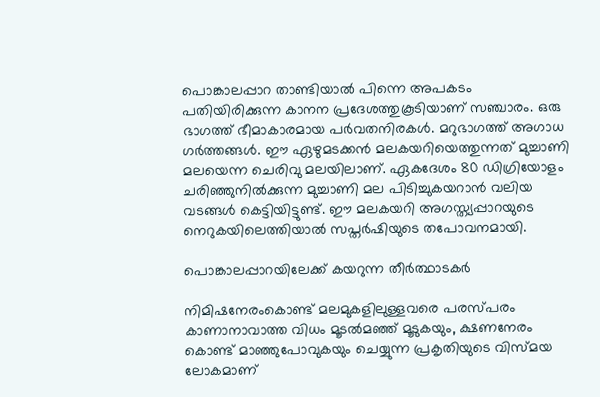പൊങ്കാലപ്പാറ താണ്ടിയാല്‍ പിന്നെ അപകടം പതിയിരിക്കുന്ന കാനന പ്രദേശത്തുകൂടിയാണ് സഞ്ചാരം. ഒരു ഭാഗത്ത് ഭീമാകാരമായ പര്‍വതനിരകള്‍. മറുഭാഗത്ത് അഗാധ ഗര്‍ത്തങ്ങള്‍. ഈ ഏഴുമടക്കന്‍ മലകയറിയെത്തുന്നത് മുച്ചാണി മലയെന്ന ചെരിവു മലയിലാണ്. ഏകദേശം 80 ഡിഗ്രിയോളം ചരിഞ്ഞുനില്‍ക്കുന്ന മുച്ചാണി മല പിടിച്ചുകയറാന്‍ വലിയ വടങ്ങള്‍ കെട്ടിയിട്ടുണ്ട്. ഈ മലകയറി അഗസ്ത്യപ്പാറയുടെ നെറുകയിലെത്തിയാല്‍ സപ്തര്‍ഷിയുടെ തപോവനമായി.

പൊങ്കാലപ്പാറയിലേക്ക് കയറുന്ന തീര്‍ത്ഥാടകര്‍

നിമിഷനേരംകൊണ്ട് മലമുകളിലുള്ളവരെ പരസ്പരം കാണാനാവാത്ത വിധം മൂടല്‍മഞ്ഞ് മൂടുകയും, ക്ഷണനേരം കൊണ്ട് മാഞ്ഞുപോവുകയും ചെയ്യുന്ന പ്രകൃതിയുടെ വിസ്മയ ലോകമാണ്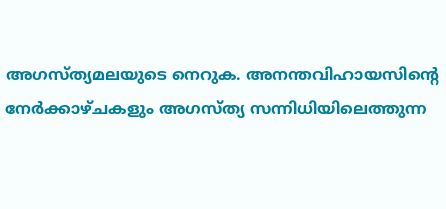അഗസ്ത്യമലയുടെ നെറുക. അനന്തവിഹായസിന്റെ നേര്‍ക്കാഴ്ചകളും അഗസ്ത്യ സന്നിധിയിലെത്തുന്ന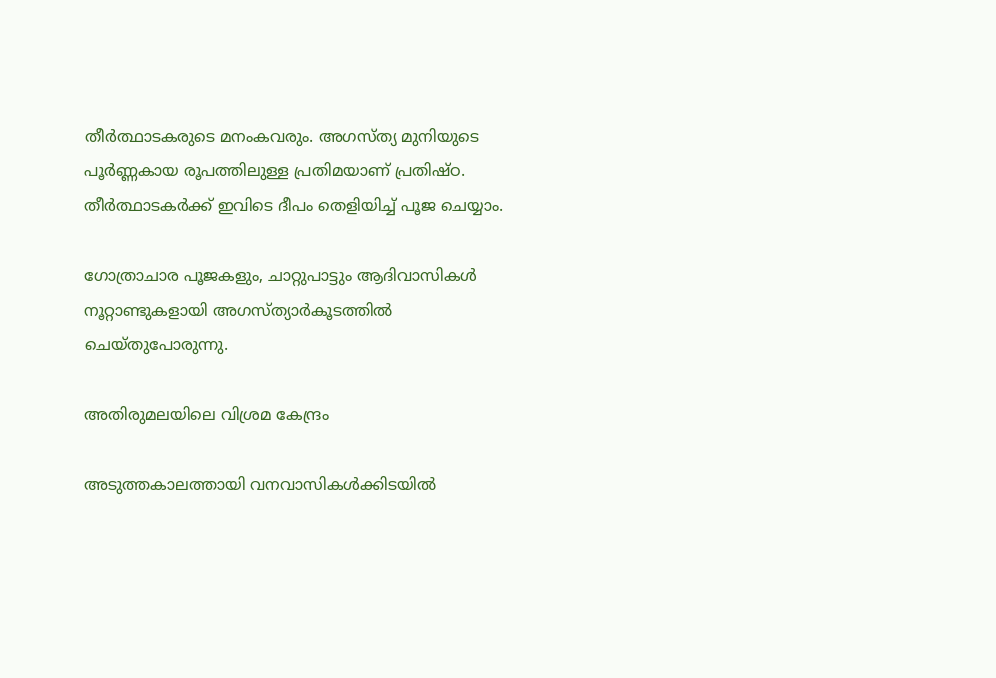തീര്‍ത്ഥാടകരുടെ മനംകവരും. അഗസ്ത്യ മുനിയുടെ പൂര്‍ണ്ണകായ രൂപത്തിലുള്ള പ്രതിമയാണ് പ്രതിഷ്ഠ. തീര്‍ത്ഥാടകര്‍ക്ക് ഇവിടെ ദീപം തെളിയിച്ച് പൂജ ചെയ്യാം.

ഗോത്രാചാര പൂജകളും, ചാറ്റുപാട്ടും ആദിവാസികള്‍ നൂറ്റാണ്ടുകളായി അഗസ്ത്യാര്‍കൂടത്തില്‍ ചെയ്തുപോരുന്നു.

അതിരുമലയിലെ വിശ്രമ കേന്ദ്രം

അടുത്തകാലത്തായി വനവാസികള്‍ക്കിടയില്‍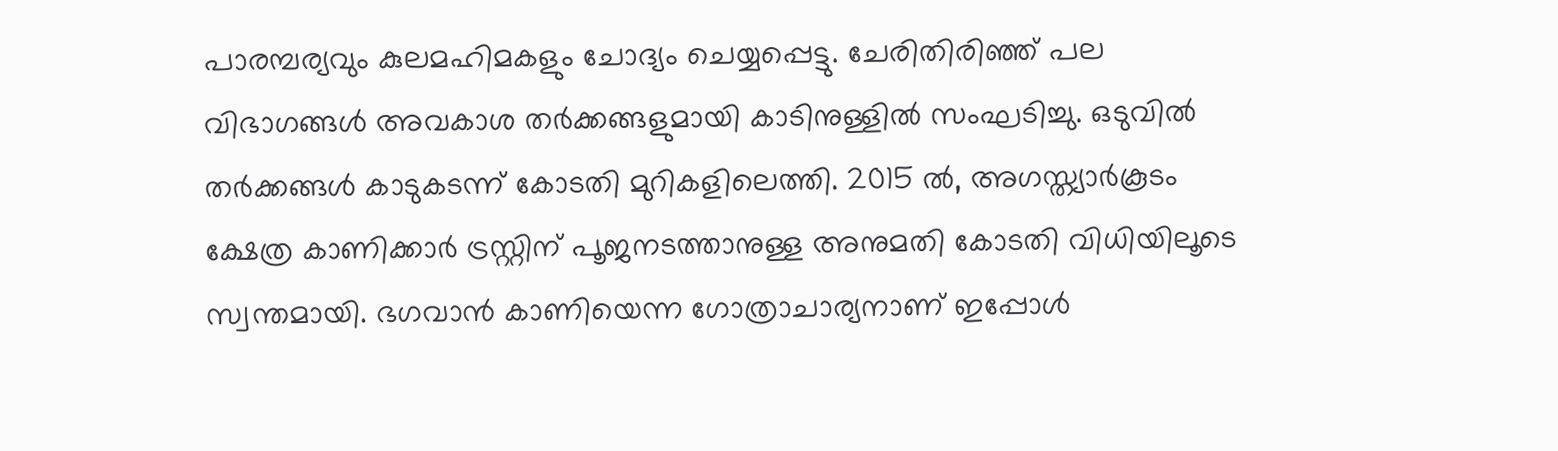പാരമ്പര്യവും കുലമഹിമകളും ചോദ്യം ചെയ്യപ്പെട്ടു. ചേരിതിരിഞ്ഞ് പല വിഭാഗങ്ങള്‍ അവകാശ തര്‍ക്കങ്ങളുമായി കാടിനുള്ളില്‍ സംഘടിച്ചു. ഒടുവില്‍ തര്‍ക്കങ്ങള്‍ കാടുകടന്ന് കോടതി മുറികളിലെത്തി. 2015 ല്‍, അഗസ്ത്യാര്‍കൂടം ക്ഷേത്ര കാണിക്കാര്‍ ട്രസ്റ്റിന് പൂജനടത്താനുള്ള അനുമതി കോടതി വിധിയിലൂടെ സ്വന്തമായി. ഭഗവാന്‍ കാണിയെന്ന ഗോത്രാചാര്യനാണ് ഇപ്പോള്‍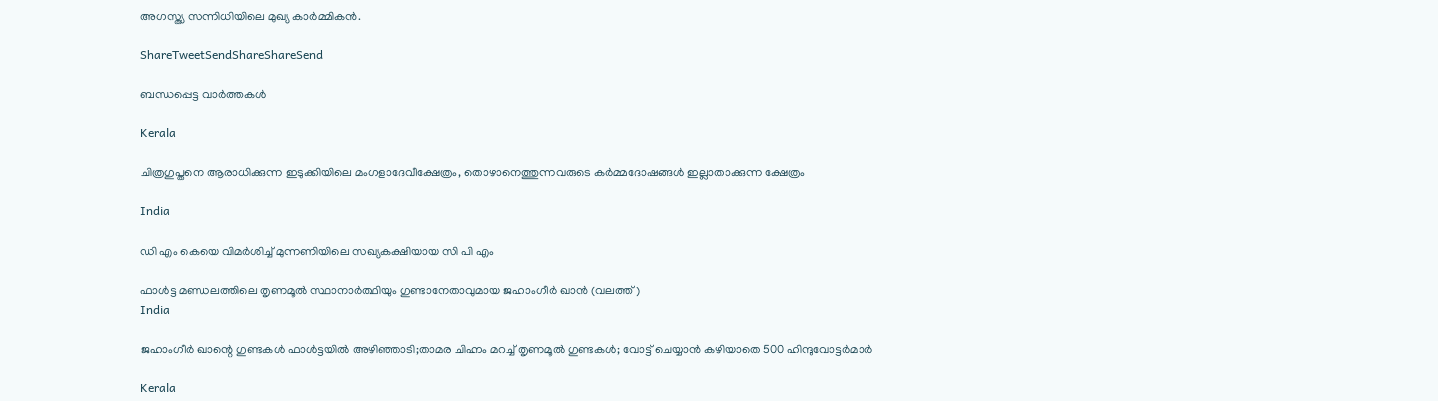അഗസ്ത്യ സന്നിധിയിലെ മുഖ്യ കാര്‍മ്മികന്‍.

ShareTweetSendShareShareSend

ബന്ധപ്പെട്ട വാര്‍ത്തകള്‍

Kerala

ചിത്രഗുപ്തനെ ആരാധിക്കുന്ന ഇടുക്കിയിലെ മംഗളാദേവീക്ഷേത്രം, തൊഴാനെത്തുന്നവരുടെ കര്‍മ്മദോഷങ്ങള്‍ ഇല്ലാതാക്കുന്ന ക്ഷേത്രം

India

ഡി എം കെയെ വിമര്‍ശിച്ച് മുന്നണിയിലെ സഖ്യകക്ഷിയായ സി പി എം

ഫാള്‍ട്ട മണ്ഡലത്തിലെ തൃണമൂല്‍ സ്ഥാനാര്‍ത്ഥിയും ഗുണ്ടാനേതാവുമായ ജഹാംഗീര്‍ ഖാന്‍ (വലത്ത്)
India

ജഹാംഗീര്‍ ഖാന്റെ ഗുണ്ടകള്‍ ഫാള്‍ട്ടയില്‍ അഴിഞ്ഞാടി;താമര ചിഹ്നം മറച്ച് തൃണമൂല്‍ ഗുണ്ടകള്‍; വോട്ട് ചെയ്യാന്‍ കഴിയാതെ 500 ഹിന്ദുവോട്ടര്‍മാര്‍

Kerala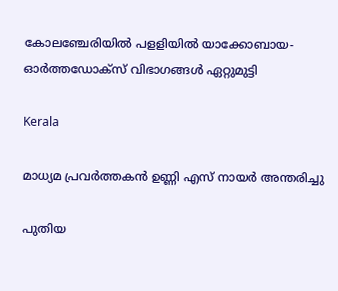കോലഞ്ചേരിയില്‍ പളളിയില്‍ യാക്കോബായ- ഓര്‍ത്തഡോക്‌സ് വിഭാഗങ്ങള്‍ ഏറ്റുമുട്ടി

Kerala

മാധ്യമ പ്രവര്‍ത്തകന്‍ ഉണ്ണി എസ് നായര്‍ അന്തരിച്ചു

പുതിയ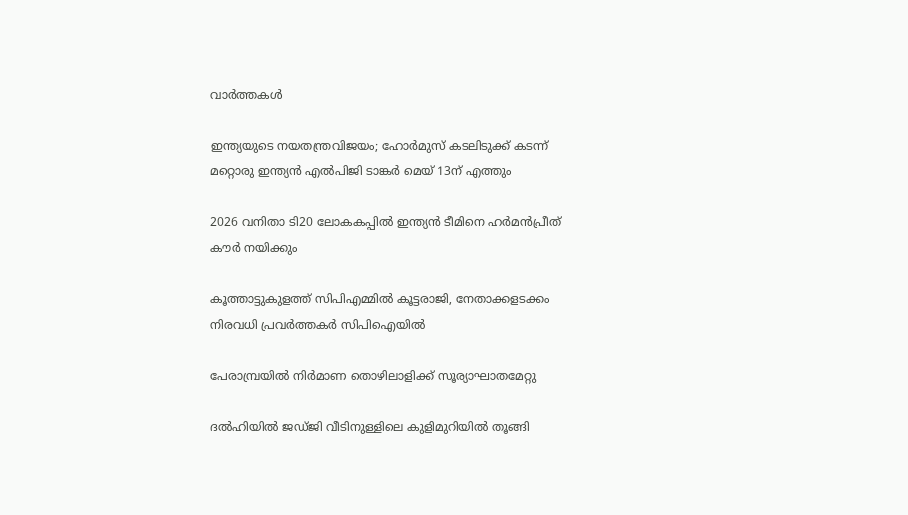വാര്‍ത്തകള്‍

ഇന്ത്യയുടെ നയതന്ത്രവിജയം; ഹോര്‍മുസ് കടലിടുക്ക് കടന്ന് മറ്റൊരു ഇന്ത്യന്‍ എല്‍പിജി ടാങ്കര്‍ മെയ് 13ന് എത്തും

2026 വനിതാ ടി20 ലോകകപ്പില്‍ ഇന്ത്യന്‍ ടീമിനെ ഹര്‍മന്‍പ്രീത് കൗര്‍ നയിക്കും

കൂത്താട്ടുകുളത്ത് സിപിഎമ്മില്‍ കൂട്ടരാജി, നേതാക്കളടക്കം നിരവധി പ്രവര്‍ത്തകര്‍ സിപിഐയില്‍

പേരാമ്പ്രയില്‍ നിര്‍മാണ തൊഴിലാളിക്ക് സൂര്യാഘാതമേറ്റു

ദല്‍ഹിയില്‍ ജഡ്ജി വീടിനുള്ളിലെ കുളിമുറിയില്‍ തൂങ്ങി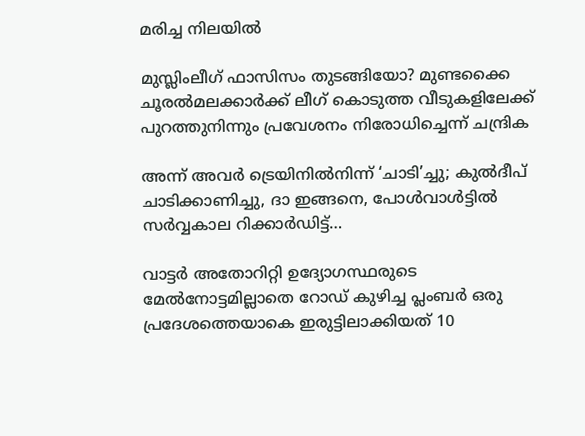മരിച്ച നിലയില്‍

മുസ്ലിംലീഗ് ഫാസിസം തുടങ്ങിയോ? മുണ്ടക്കൈ ചൂരല്‍മലക്കാര്‍ക്ക് ലീഗ് കൊടുത്ത വീടുകളിലേക്ക് പുറത്തുനിന്നും പ്രവേശനം നിരോധിച്ചെന്ന് ചന്ദ്രിക

അന്ന് അവർ ട്രെയിനിൽനിന്ന് ‘ചാടി’ച്ചു; കുൽദീപ് ചാടിക്കാണിച്ചു, ദാ ഇങ്ങനെ, പോൾവാൾട്ടിൽ സർവ്വകാല റിക്കാർഡിട്ട്…

വാട്ടര്‍ അതോറിറ്റി ഉദ്യോഗസ്ഥരുടെ മേല്‍നോട്ടമില്ലാതെ റോഡ് കുഴിച്ച പ്ലംബര്‍ ഒരു പ്രദേശത്തെയാകെ ഇരുട്ടിലാക്കിയത് 10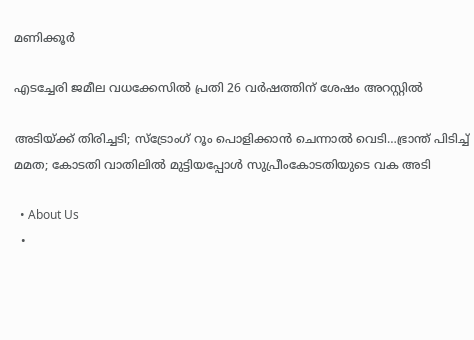മണിക്കൂര്‍

എടച്ചേരി ജമീല വധക്കേസില്‍ പ്രതി 26 വര്‍ഷത്തിന് ശേഷം അറസ്റ്റില്‍

അടിയ്‌ക്ക് തിരിച്ചടി; സ്ട്രോംഗ് റൂം പൊളിക്കാന്‍ ചെന്നാല്‍ വെടി…ഭ്രാന്ത് പിടിച്ച് മമത; കോടതി വാതിലില്‍ മുട്ടിയപ്പോള്‍ സുപ്രീംകോടതിയുടെ വക അടി

  • About Us
  •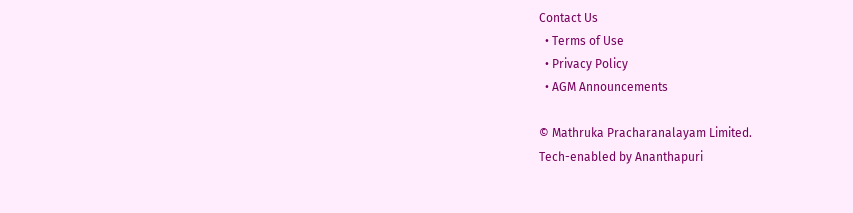Contact Us
  • Terms of Use
  • Privacy Policy
  • AGM Announcements

© Mathruka Pracharanalayam Limited.
Tech-enabled by Ananthapuri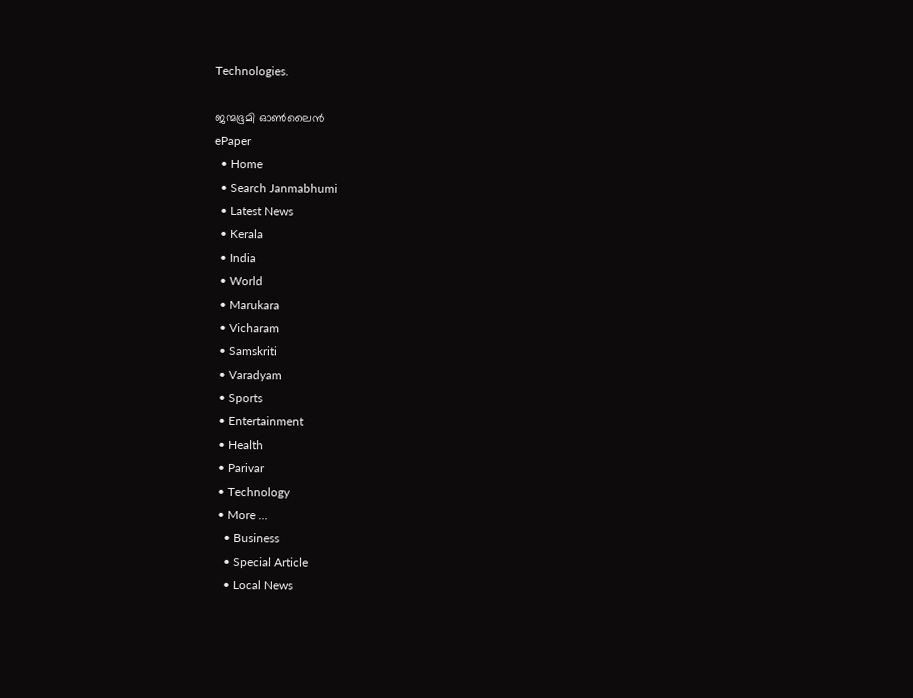Technologies.

ജന്മഭൂമി ഓണ്‍ലൈന്‍
ePaper
  • Home
  • Search Janmabhumi
  • Latest News
  • Kerala
  • India
  • World
  • Marukara
  • Vicharam
  • Samskriti
  • Varadyam
  • Sports
  • Entertainment
  • Health
  • Parivar
  • Technology
  • More …
    • Business
    • Special Article
    • Local News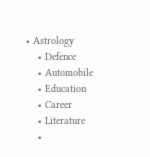• Astrology
    • Defence
    • Automobile
    • Education
    • Career
    • Literature
    •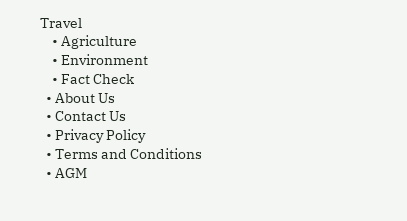Travel
    • Agriculture
    • Environment
    • Fact Check
  • About Us
  • Contact Us
  • Privacy Policy
  • Terms and Conditions
  • AGM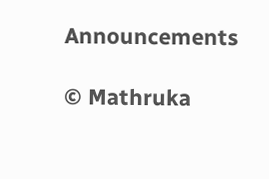Announcements

© Mathruka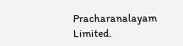Pracharanalayam Limited.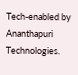Tech-enabled by Ananthapuri Technologies.